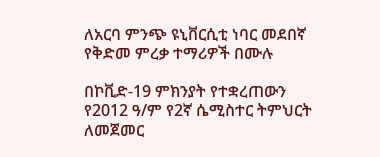ለአርባ ምንጭ ዩኒቨርሲቲ ነባር መደበኛ የቅድመ ምረቃ ተማሪዎች በሙሉ

በኮቪድ-19 ምክንያት የተቋረጠውን የ2012 ዓ/ም የ2ኛ ሴሚስተር ትምህርት ለመጀመር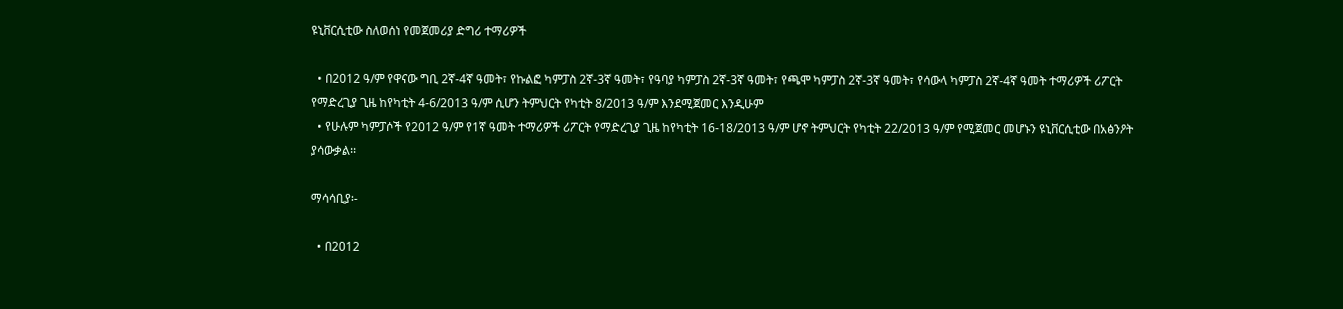ዩኒቨርሲቲው ስለወሰነ የመጀመሪያ ድግሪ ተማሪዎች

  • በ2012 ዓ/ም የዋናው ግቢ 2ኛ-4ኛ ዓመት፣ የኩልፎ ካምፓስ 2ኛ-3ኛ ዓመት፣ የዓባያ ካምፓስ 2ኛ-3ኛ ዓመት፣ የጫሞ ካምፓስ 2ኛ-3ኛ ዓመት፣ የሳውላ ካምፓስ 2ኛ-4ኛ ዓመት ተማሪዎች ሪፖርት የማድረጊያ ጊዜ ከየካቲት 4-6/2013 ዓ/ም ሲሆን ትምህርት የካቲት 8/2013 ዓ/ም እንደሚጀመር እንዲሁም
  • የሁሉም ካምፓሶች የ2012 ዓ/ም የ1ኛ ዓመት ተማሪዎች ሪፖርት የማድረጊያ ጊዜ ከየካቲት 16-18/2013 ዓ/ም ሆኖ ትምህርት የካቲት 22/2013 ዓ/ም የሚጀመር መሆኑን ዩኒቨርሲቲው በአፅንዖት ያሳውቃል፡፡

ማሳሳቢያ፡-

  • በ2012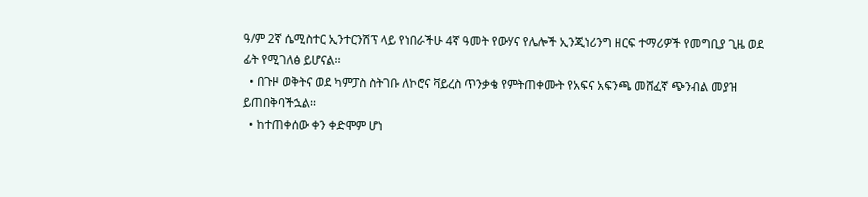ዓ/ም 2ኛ ሴሚስተር ኢንተርንሽፕ ላይ የነበራችሁ 4ኛ ዓመት የውሃና የሌሎች ኢንጂነሪንግ ዘርፍ ተማሪዎች የመግቢያ ጊዜ ወደ ፊት የሚገለፅ ይሆናል፡፡
  • በጉዞ ወቅትና ወደ ካምፓስ ስትገቡ ለኮሮና ቫይረስ ጥንቃቄ የምትጠቀሙት የአፍና አፍንጫ መሸፈኛ ጭንብል መያዝ ይጠበቅባችኋል፡፡
  • ከተጠቀሰው ቀን ቀድሞም ሆነ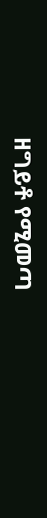ዘግይቶ የሚመጣ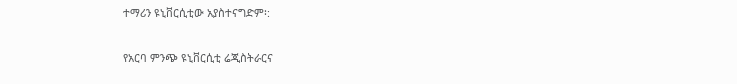ተማሪን ዩኒቨርሲቲው አያስተናግድም፡:

የአርባ ምንጭ ዩኒቨርሲቲ ሬጂስትራርና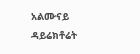አልሙናይ ዳይሬክቶሬት